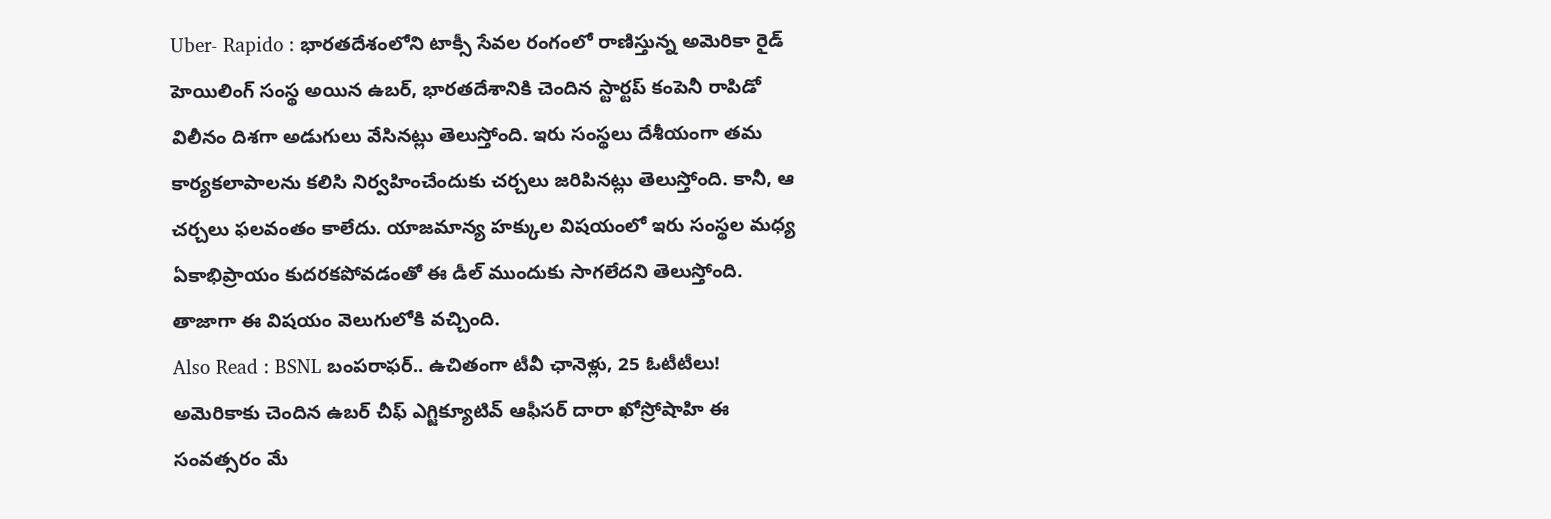Uber- Rapido : భారతదేశంలోని టాక్సీ సేవల రంగంలో రాణిస్తున్న అమెరికా రైడ్ హెయిలింగ్ సంస్థ అయిన ఉబర్, భారతదేశానికి చెందిన స్టార్టప్ కంపెనీ రాపిడో విలీనం దిశగా అడుగులు వేసినట్లు తెలుస్తోంది. ఇరు సంస్థలు దేశీయంగా తమ కార్యకలాపాలను కలిసి నిర్వహించేందుకు చర్చలు జరిపినట్లు తెలుస్తోంది. కానీ, ఆ చర్చలు ఫలవంతం కాలేదు. యాజమాన్య హక్కుల విషయంలో ఇరు సంస్థల మధ్య ఏకాభిప్రాయం కుదరకపోవడంతో ఈ డీల్ ముందుకు సాగలేదని తెలుస్తోంది. తాజాగా ఈ విషయం వెలుగులోకి వచ్చింది.
Also Read : BSNL బంపరాఫర్.. ఉచితంగా టీవీ ఛానెళ్లు, 25 ఓటీటీలు!
అమెరికాకు చెందిన ఉబర్ చీఫ్ ఎగ్జిక్యూటివ్ ఆఫీసర్ దారా ఖోస్రోషాహి ఈ సంవత్సరం మే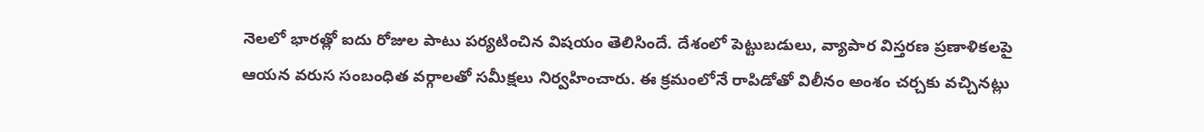నెలలో భారత్లో ఐదు రోజుల పాటు పర్యటించిన విషయం తెలిసిందే. దేశంలో పెట్టుబడులు, వ్యాపార విస్తరణ ప్రణాళికలపై ఆయన వరుస సంబంధిత వర్గాలతో సమీక్షలు నిర్వహించారు. ఈ క్రమంలోనే రాపిడోతో విలీనం అంశం చర్చకు వచ్చినట్లు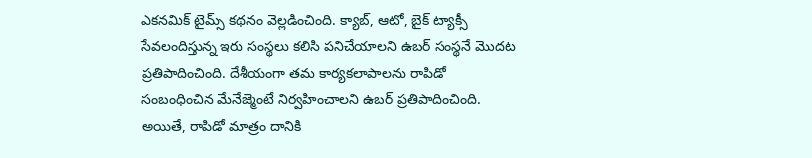ఎకనమిక్ టైమ్స్ కథనం వెల్లడించింది. క్యాబ్, ఆటో, బైక్ ట్యాక్సీ సేవలందిస్తున్న ఇరు సంస్థలు కలిసి పనిచేయాలని ఉబర్ సంస్థనే మొదట ప్రతిపాదించింది. దేశీయంగా తమ కార్యకలాపాలను రాపిడో సంబంధించిన మేనేజ్మెంటే నిర్వహించాలని ఉబర్ ప్రతిపాదించింది.
అయితే, రాపిడో మాత్రం దానికి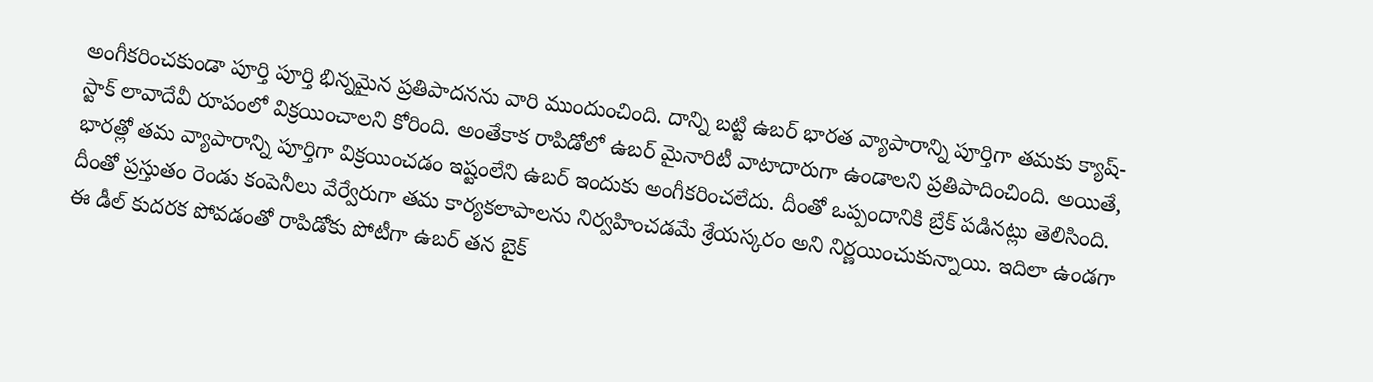అంగీకరించకుండా పూర్తి పూర్తి భిన్నమైన ప్రతిపాదనను వారి ముందుంచింది. దాన్ని బట్టి ఉబర్ భారత వ్యాపారాన్ని పూర్తిగా తమకు క్యాష్- స్టాక్ లావాదేవీ రూపంలో విక్రయించాలని కోరింది. అంతేకాక రాపిడోలో ఉబర్ మైనారిటీ వాటాదారుగా ఉండాలని ప్రతిపాదించింది. అయితే, భారత్లో తమ వ్యాపారాన్ని పూర్తిగా విక్రయించడం ఇష్టంలేని ఉబర్ ఇందుకు అంగీకరించలేదు. దీంతో ఒప్పందానికి బ్రేక్ పడినట్లు తెలిసింది. దీంతో ప్రస్తుతం రెండు కంపెనీలు వేర్వేరుగా తమ కార్యకలాపాలను నిర్వహించడమే శ్రేయస్కరం అని నిర్ణయించుకున్నాయి. ఇదిలా ఉండగా ఈ డీల్ కుదరక పోవడంతో రాపిడోకు పోటీగా ఉబర్ తన బైక్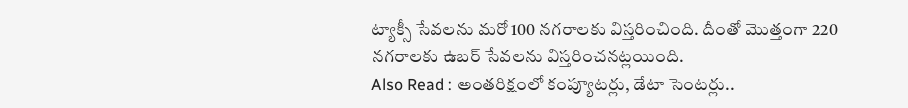ట్యాక్సీ సేవలను మరో 100 నగరాలకు విస్తరించింది. దీంతో మొత్తంగా 220 నగరాలకు ఉబర్ సేవలను విస్తరించనట్లయింది.
Also Read : అంతరిక్షంలో కంప్యూటర్లు, డేటా సెంటర్లు..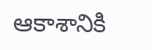ఆకాశానికి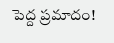పెద్ద ప్రమాదం!